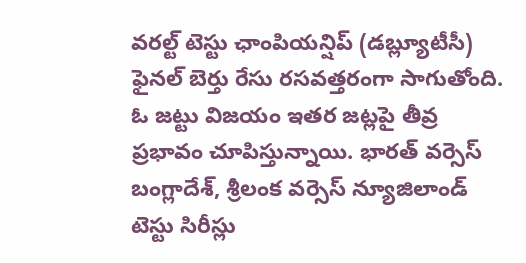వరల్ట్ టెస్టు ఛాంపియన్షిప్ (డబ్ల్యూటీసీ) ఫైనల్ బెర్తు రేసు రసవత్తరంగా సాగుతోంది. ఓ జట్టు విజయం ఇతర జట్లపై తీవ్ర ప్రభావం చూపిస్తున్నాయి. భారత్ వర్సెస్ బంగ్లాదేశ్, శ్రీలంక వర్సెస్ న్యూజిలాండ్ టెస్టు సిరీస్లు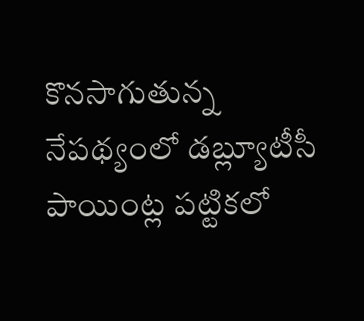కొనసాగుతున్న నేపథ్యంలో డబ్ల్యూటీసీ పాయింట్ల పట్టికలో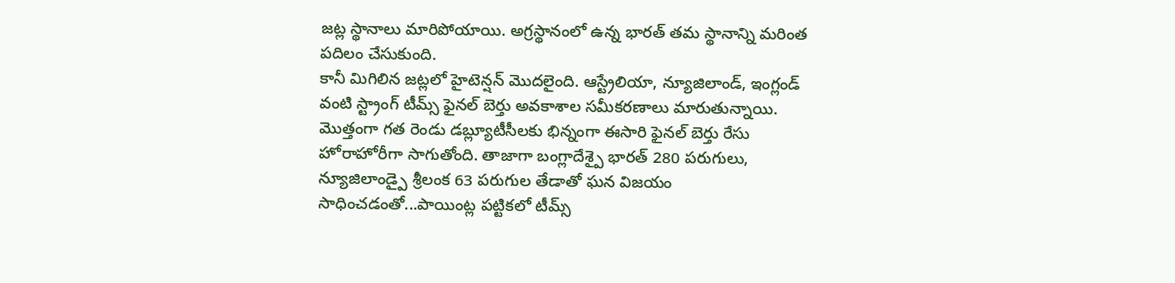జట్ల స్థానాలు మారిపోయాయి. అగ్రస్థానంలో ఉన్న భారత్ తమ స్థానాన్ని మరింత పదిలం చేసుకుంది.
కానీ మిగిలిన జట్లలో హైటెన్షన్ మొదలైంది. ఆస్ట్రేలియా, న్యూజిలాండ్, ఇంగ్లండ్ వంటి స్ట్రాంగ్ టీమ్స్ ఫైనల్ బెర్తు అవకాశాల సమీకరణాలు మారుతున్నాయి. మొత్తంగా గత రెండు డబ్ల్యూటీసీలకు భిన్నంగా ఈసారి ఫైనల్ బెర్తు రేసు హోరాహోరీగా సాగుతోంది. తాజాగా బంగ్లాదేశ్పై భారత్ 280 పరుగులు, న్యూజిలాండ్పై శ్రీలంక 63 పరుగుల తేడాతో ఘన విజయం సాధించడంతో...పాయింట్ల పట్టికలో టీమ్స్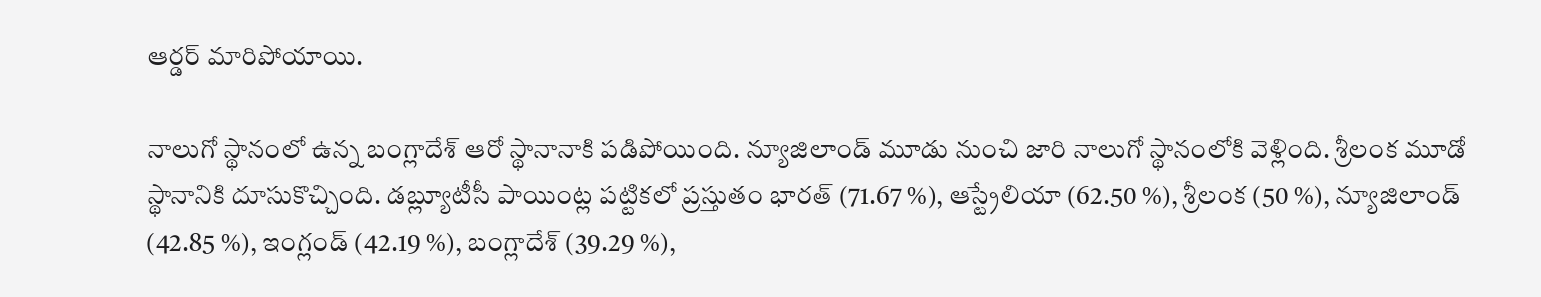ఆర్డర్ మారిపోయాయి.

నాలుగో స్థానంలో ఉన్న బంగ్లాదేశ్ ఆరో స్థానానాకి పడిపోయింది. న్యూజిలాండ్ మూడు నుంచి జారి నాలుగో స్థానంలోకి వెళ్లింది. శ్రీలంక మూడో స్థానానికి దూసుకొచ్చింది. డబ్ల్యూటీసీ పాయింట్ల పట్టికలో ప్రస్తుతం భారత్ (71.67 %), ఆస్ట్రేలియా (62.50 %), శ్రీలంక (50 %), న్యూజిలాండ్ (42.85 %), ఇంగ్లండ్ (42.19 %), బంగ్లాదేశ్ (39.29 %),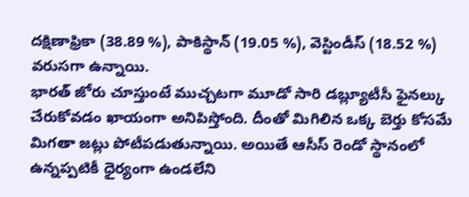దక్షిణాఫ్రికా (38.89 %), పాకిస్థాన్ (19.05 %), వెస్టిండీస్ (18.52 %) వరుసగా ఉన్నాయి.
భారత్ జోరు చూస్తుంటే ముచ్చటగా మూడో సారి డబ్ల్యూటీసీ ఫైనల్కు చేరుకోవడం ఖాయంగా అనిపిస్తోంది. దీంతో మిగిలిన ఒక్క బెర్తు కోసమే మిగతా జట్లు పోటీపడుతున్నాయి. అయితే ఆసీస్ రెండో స్థానంలో ఉన్నప్పటికీ ధైర్యంగా ఉండలేని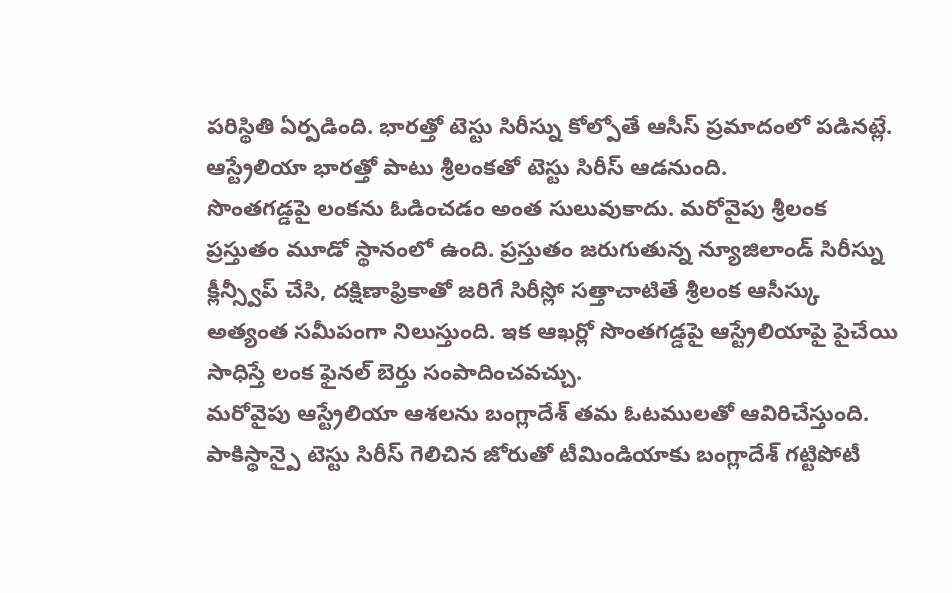పరిస్థితి ఏర్పడింది. భారత్తో టెస్టు సిరీస్ను కోల్పోతే ఆసీస్ ప్రమాదంలో పడినట్లే. ఆస్ట్రేలియా భారత్తో పాటు శ్రీలంకతో టెస్టు సిరీస్ ఆడనుంది.
సొంతగడ్డపై లంకను ఓడించడం అంత సులువుకాదు. మరోవైపు శ్రీలంక ప్రస్తుతం మూడో స్థానంలో ఉంది. ప్రస్తుతం జరుగుతున్న న్యూజిలాండ్ సిరీస్ను క్లీన్స్వీప్ చేసి, దక్షిణాఫ్రికాతో జరిగే సిరీస్లో సత్తాచాటితే శ్రీలంక ఆసీస్కు అత్యంత సమీపంగా నిలుస్తుంది. ఇక ఆఖర్లో సొంతగడ్డపై ఆస్ట్రేలియాపై పైచేయి సాధిస్తే లంక ఫైనల్ బెర్తు సంపాదించవచ్చు.
మరోవైపు ఆస్ట్రేలియా ఆశలను బంగ్లాదేశ్ తమ ఓటములతో ఆవిరిచేస్తుంది. పాకిస్థాన్పై టెస్టు సిరీస్ గెలిచిన జోరుతో టీమిండియాకు బంగ్లాదేశ్ గట్టిపోటీ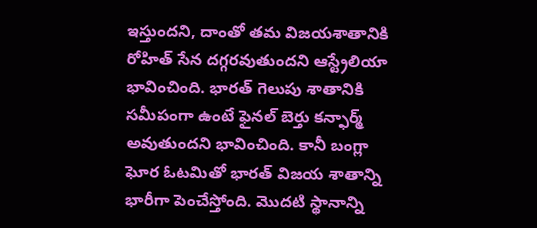ఇస్తుందని, దాంతో తమ విజయశాతానికి రోహిత్ సేన దగ్గరవుతుందని ఆస్ట్రేలియా భావించింది. భారత్ గెలుపు శాతానికి సమీపంగా ఉంటే ఫైనల్ బెర్తు కన్ఫార్మ్ అవుతుందని భావించింది. కానీ బంగ్లా ఘోర ఓటమితో భారత్ విజయ శాతాన్ని భారీగా పెంచేస్తోంది. మొదటి స్థానాన్ని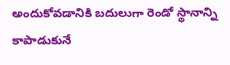అందుకోవడానికి బదులుగా రెండో స్థానాన్ని కాపాడుకునే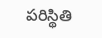పరిస్థితి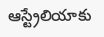ఆస్ట్రేలియాకు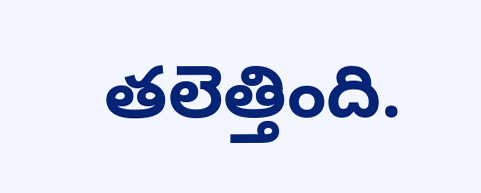తలెత్తింది.